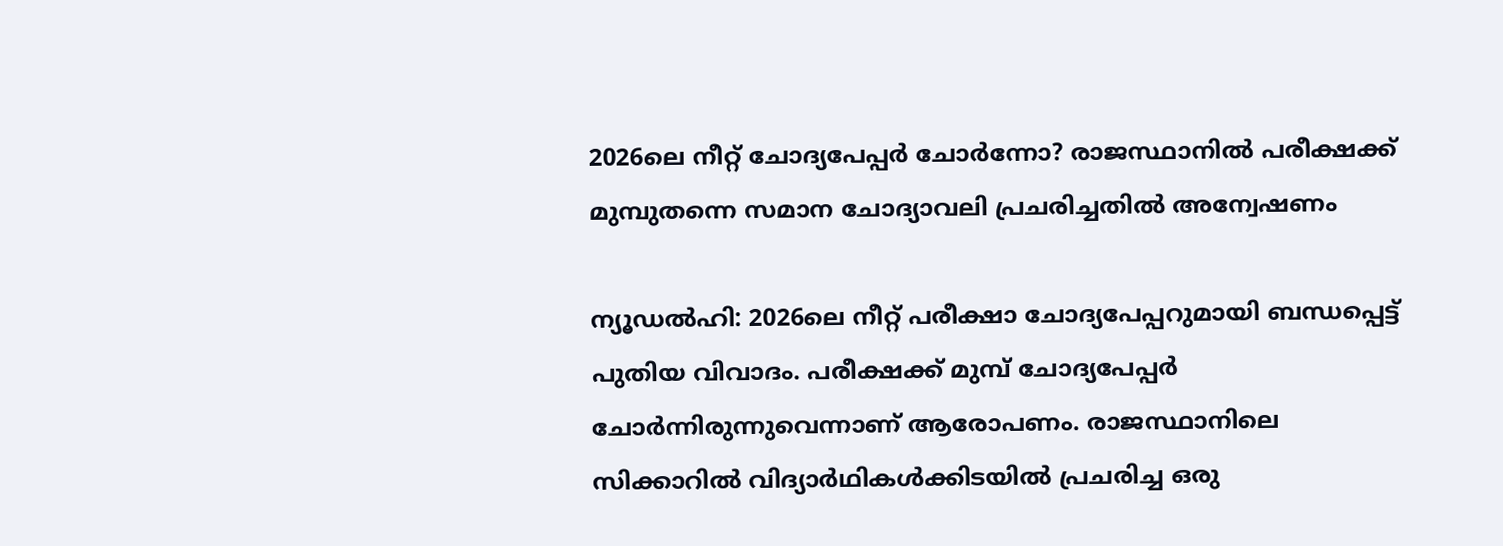2026ലെ നീറ്റ് ചോദ്യപേപ്പർ ചോർന്നോ? രാജസ്ഥാനിൽ പരീക്ഷക്ക് മുമ്പുതന്നെ സമാന ചോദ്യാവലി പ്രചരിച്ചതിൽ അന്വേഷണം

ന്യൂഡൽഹി: 2026ലെ നീറ്റ് പരീക്ഷാ ചോദ്യപേപ്പറുമായി ബന്ധപ്പെട്ട് പുതിയ വിവാദം. പരീക്ഷക്ക് മുമ്പ് ചോദ്യപേപ്പർ ചോർന്നിരുന്നുവെന്നാണ് ആരോപണം. രാജസ്ഥാനിലെ സിക്കാറിൽ വിദ്യാർഥികൾക്കിടയിൽ പ്രചരിച്ച ഒരു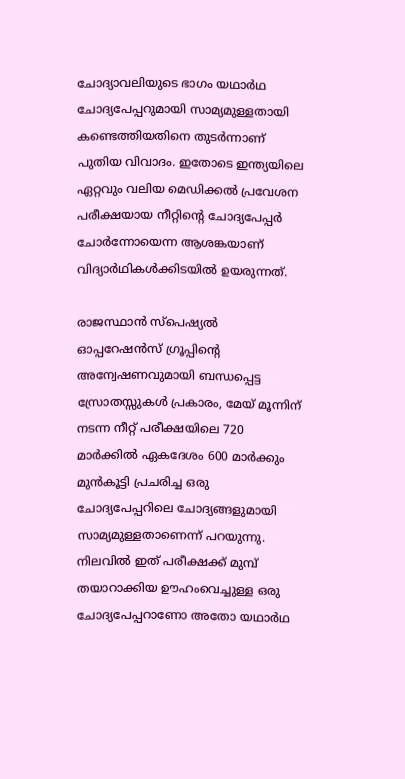ചോദ്യാവലിയുടെ ഭാഗം യഥാർഥ ചോദ്യപേപ്പറുമായി സാമ്യമുള്ളതായി കണ്ടെത്തിയതിനെ തുടർന്നാണ് പുതിയ വിവാദം. ഇതോടെ ഇന്ത്യയിലെ ഏറ്റവും വലിയ മെഡിക്കൽ പ്രവേശന പരീക്ഷയായ നീറ്റിന്റെ ചോദ്യപേപ്പർ ചോർന്നോയെന്ന ആശങ്കയാണ് വിദ്യാർഥികൾക്കിടയിൽ ഉയരുന്നത്.

രാജസ്ഥാൻ സ്പെഷ്യൽ ഓപ്പറേഷൻസ് ഗ്രൂപ്പിന്റെ അന്വേഷണവുമായി ബന്ധപ്പെട്ട സ്രോതസ്സുകൾ പ്രകാരം, മേയ് മൂന്നിന് നടന്ന നീറ്റ് പരീക്ഷയിലെ 720 മാർക്കിൽ ഏകദേശം 600 മാർക്കും മുൻകൂട്ടി പ്രചരിച്ച ഒരു ചോദ്യപേപ്പറിലെ ചോദ്യങ്ങളുമായി സാമ്യമുള്ളതാണെന്ന് പറയുന്നു. നിലവിൽ ഇത് പരീക്ഷക്ക് മുമ്പ് തയാറാക്കിയ ഊഹംവെച്ചുള്ള ഒരു ചോദ്യപേപ്പറാണോ അതോ യഥാർഥ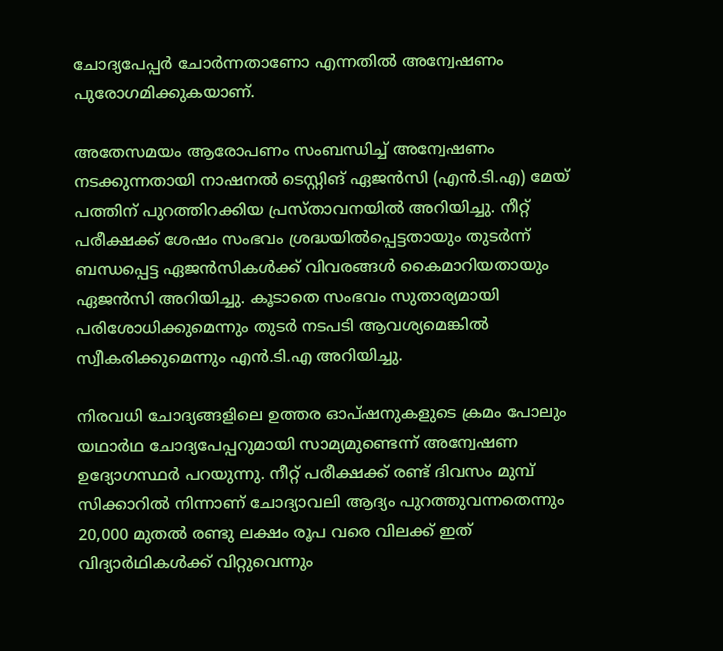ചോദ്യപേപ്പർ ചോർന്നതാണോ എന്നതിൽ അന്വേഷണം പുരോഗമിക്കുകയാണ്.

അതേസമയം ആരോപണം സംബന്ധിച്ച് അന്വേഷണം നടക്കുന്നതായി നാഷനൽ ടെസ്റ്റിങ് ഏജൻസി (എൻ.ടി.എ) മേയ് പത്തിന് പുറത്തിറക്കിയ പ്രസ്താവനയിൽ അറിയിച്ചു. നീറ്റ് പരീക്ഷക്ക് ശേഷം സംഭവം ശ്രദ്ധയിൽപ്പെട്ടതായും തുടർന്ന് ബന്ധപ്പെട്ട ഏജൻസികൾക്ക് വിവരങ്ങൾ കൈമാറിയതായും ഏജൻസി അറിയിച്ചു. കൂടാതെ സംഭവം സുതാര്യമായി പരിശോധിക്കുമെന്നും തുടർ നടപടി ആവശ്യമെങ്കിൽ സ്വീകരിക്കുമെന്നും എൻ.ടി.എ അറിയിച്ചു.

നിരവധി ചോദ്യങ്ങളിലെ ഉത്തര ഓപ്ഷനുകളുടെ ക്രമം പോലും യഥാർഥ ചോദ്യപേപ്പറുമായി സാമ്യമുണ്ടെന്ന് അന്വേഷണ ഉദ്യോഗസ്ഥർ പറയുന്നു. നീറ്റ് പരീക്ഷക്ക് രണ്ട് ദിവസം മുമ്പ് സിക്കാറിൽ നിന്നാണ് ചോദ്യാവലി ആദ്യം പുറത്തുവന്നതെന്നും 20,000 മുതൽ രണ്ടു ലക്ഷം രൂപ വരെ വിലക്ക് ഇത് വിദ്യാർഥികൾക്ക് വിറ്റുവെന്നും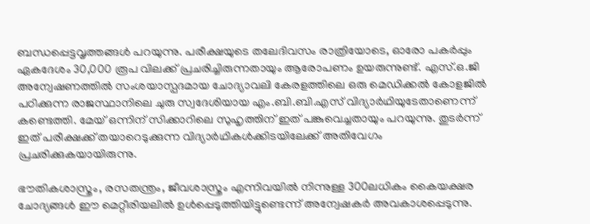ബന്ധപ്പെട്ടവൃത്തങ്ങൾ പറയുന്നു. പരീക്ഷയുടെ തലേദിവസം രാത്രിയോടെ, ഓരോ പകർപ്പും ഏകദേശം 30,000 രൂപ വിലക്ക് പ്രചരിച്ചിരുന്നതായും ആരോപണം ഉയരുന്നുണ്ട്. എസ്‌.ഒ.ജി അന്വേഷണത്തിൽ സംശയാസ്പദമായ ചോദ്യാവലി കേരളത്തിലെ ഒരു മെഡിക്കൽ കോളജിൽ പഠിക്കുന്ന രാജസ്ഥാനിലെ ചുരു സ്വദേശിയായ എം.ബി.ബി.എസ് വിദ്യാർഥിയുടേതാണെന്ന് കണ്ടെത്തി. മേയ് ഒന്നിന് സിക്കാറിലെ സുഹൃത്തിന് ഇത് പങ്കുവെച്ചതായും പറയുന്നു. തുടർന്ന് ഇത് പരീക്ഷക്ക് തയാറെടുക്കുന്ന വിദ്യാർഥികൾക്കിടയിലേക്ക് അതിവേഗം പ്രചരിക്കുകയായിരുന്നു.

ഭൗതികശാസ്ത്രം, രസതന്ത്രം, ജീവശാസ്ത്രം എന്നിവയിൽ നിന്നുള്ള 300ലധികം കൈയക്ഷര ചോദ്യങ്ങൾ ഈ മെറ്റീരിയലിൽ ഉൾപ്പെടുത്തിയിട്ടുണ്ടെന്ന് അന്വേഷകർ അവകാശപ്പെടുന്നു.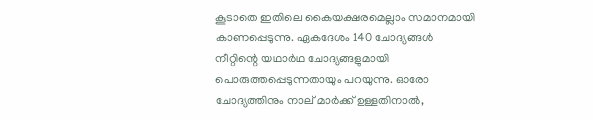കൂടാതെ ഇതിലെ കൈയക്ഷരമെല്ലാം സമാനമായി കാണപ്പെടുന്നു. ഏകദേശം 140 ചോദ്യങ്ങൾ നീറ്റിന്റെ യഥാർഥ ചോദ്യങ്ങളുമായി പൊരുത്തപ്പെടുന്നതായും പറയുന്നു. ഓരോ ചോദ്യത്തിനും നാല് മാർക്ക് ഉള്ളതിനാൽ,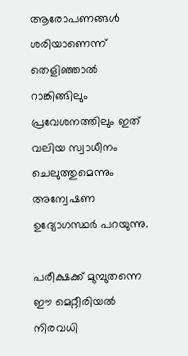ആരോപണങ്ങൾ ശരിയാണെന്ന് തെളിഞ്ഞാൽ റാങ്കിങ്ങിലും പ്രവേശനത്തിലും ഇത് വലിയ സ്വാധീനം ചെലുത്തുമെന്നും അന്വേഷണ ഉദ്യോഗസ്ഥർ പറയുന്നു.

പരീക്ഷക്ക് മുമ്പുതന്നെ ഈ മെറ്റീരിയൽ നിരവധി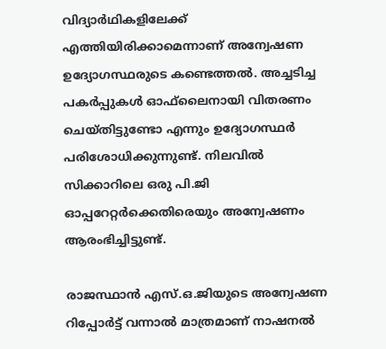വിദ്യാർഥികളിലേക്ക് എത്തിയിരിക്കാമെന്നാണ് അന്വേഷണ ഉദ്യോഗസ്ഥരുടെ കണ്ടെത്തൽ. അച്ചടിച്ച പകർപ്പുകൾ ഓഫ്‌ലൈനായി വിതരണം ചെയ്തിട്ടുണ്ടോ എന്നും ഉദ്യോഗസ്ഥർ പരിശോധിക്കുന്നുണ്ട്. നിലവിൽ സിക്കാറിലെ ഒരു പി.ജി ഓപ്പറേറ്റർക്കെതിരെയും അന്വേഷണം ആരംഭിച്ചിട്ടുണ്ട്.

രാജസ്ഥാൻ എസ്.ഒ.ജിയുടെ അന്വേഷണ റിപ്പോർട്ട് വന്നാൽ മാത്രമാണ് നാഷനൽ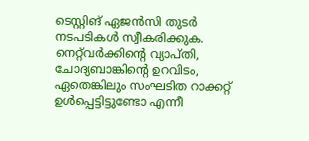ടെസ്റ്റിങ് ഏജൻസി തുടർ നടപടികൾ സ്വീകരിക്കുക. നെറ്റ്‌വർക്കിന്റെ വ്യാപ്തി, ചോദ്യബാങ്കിന്റെ ഉറവിടം, ഏതെങ്കിലും സംഘടിത റാക്കറ്റ് ഉൾപ്പെട്ടിട്ടുണ്ടോ എന്നീ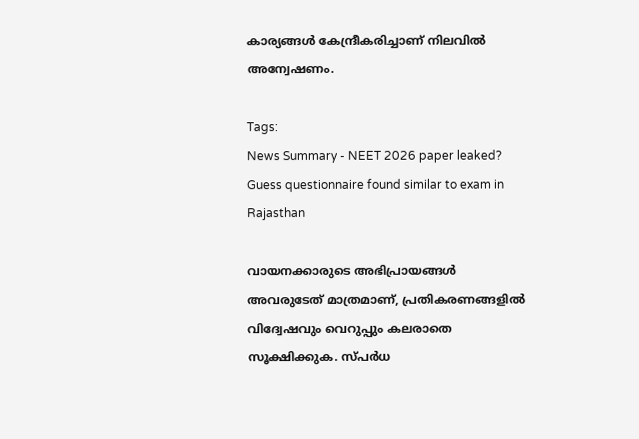കാര്യങ്ങൾ കേന്ദ്രീകരിച്ചാണ് നിലവിൽ അന്വേഷണം.

Tags:
News Summary - NEET 2026 paper leaked? Guess questionnaire found similar to exam in Rajasthan

വായനക്കാരുടെ അഭിപ്രായങ്ങള്‍ അവരുടേത് മാത്രമാണ്, പ്രതികരണങ്ങളിൽ വിദ്വേഷവും വെറുപ്പും കലരാതെ സൂക്ഷിക്കുക. സ്പർധ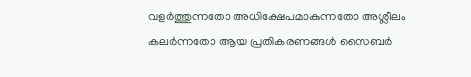വളർത്തുന്നതോ അധിക്ഷേപമാകുന്നതോ അശ്ലീലം കലർന്നതോ ആയ പ്രതികരണങ്ങൾ സൈബർ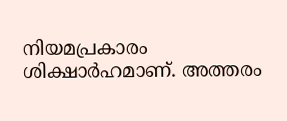നിയമപ്രകാരം ശിക്ഷാർഹമാണ്. അത്തരം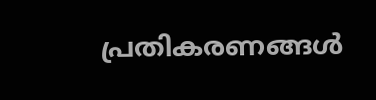പ്രതികരണങ്ങൾ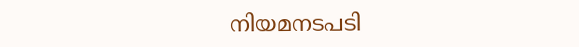നിയമനടപടി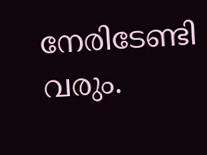നേരിടേണ്ടി വരും.